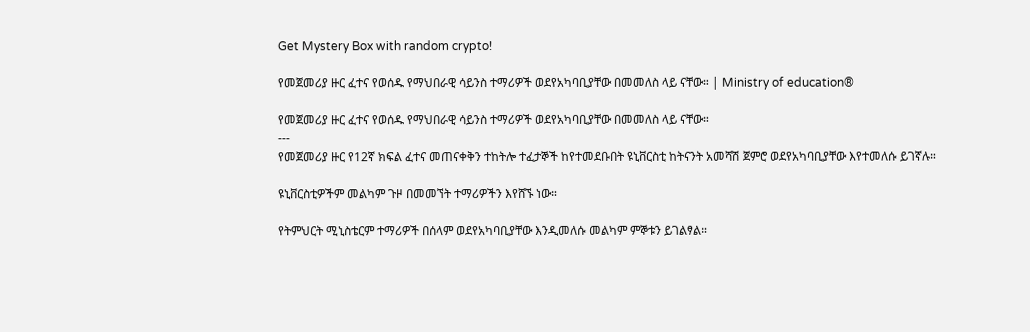Get Mystery Box with random crypto!

የመጀመሪያ ዙር ፈተና የወሰዱ የማህበራዊ ሳይንስ ተማሪዎች ወደየአካባቢያቸው በመመለስ ላይ ናቸው። | Ministry of education®

የመጀመሪያ ዙር ፈተና የወሰዱ የማህበራዊ ሳይንስ ተማሪዎች ወደየአካባቢያቸው በመመለስ ላይ ናቸው።
---
የመጀመሪያ ዙር የ12ኛ ክፍል ፈተና መጠናቀቅን ተከትሎ ተፈታኞች ከየተመደቡበት ዩኒቨርስቲ ከትናንት አመሻሽ ጀምሮ ወደየአካባቢያቸው እየተመለሱ ይገኛሉ።

ዩኒቨርስቲዎችም መልካም ጉዞ በመመኘት ተማሪዎችን እየሸኙ ነው።

የትምህርት ሚኒስቴርም ተማሪዎች በሰላም ወደየአካባቢያቸው እንዲመለሱ መልካም ምኞቱን ይገልፃል።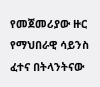የመጀመሪያው ዙር የማህበራዊ ሳይንስ ፈተና በትላንትናው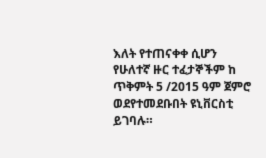እለት የተጠናቀቀ ሲሆን የሁለተኛ ዙር ተፈታኞችም ከ ጥቅምት 5 /2015 ዓም ጀምሮ ወደየተመደቡበት ዩኒቨርስቲ ይገባሉ።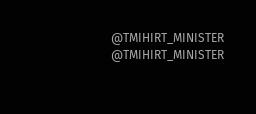@TMIHIRT_MINISTER
@TMIHIRT_MINISTER